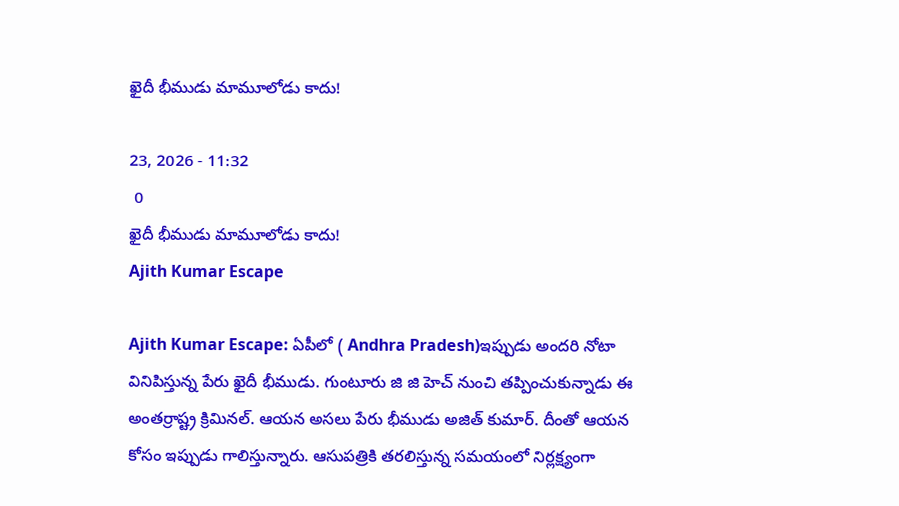ఖైదీ భీముడు మామూలోడు కాదు!

23, 2026 - 11:32
 0
ఖైదీ భీముడు మామూలోడు కాదు!
Ajith Kumar Escape

Ajith Kumar Escape: ఏపీలో ( Andhra Pradesh)ఇప్పుడు అందరి నోటా వినిపిస్తున్న పేరు ఖైదీ భీముడు. గుంటూరు జి జి హెచ్ నుంచి తప్పించుకున్నాడు ఈ అంతర్రాష్ట్ర క్రిమినల్. ఆయన అసలు పేరు భీముడు అజిత్ కుమార్. దీంతో ఆయన కోసం ఇప్పుడు గాలిస్తున్నారు. ఆసుపత్రికి తరలిస్తున్న సమయంలో నిర్లక్ష్యంగా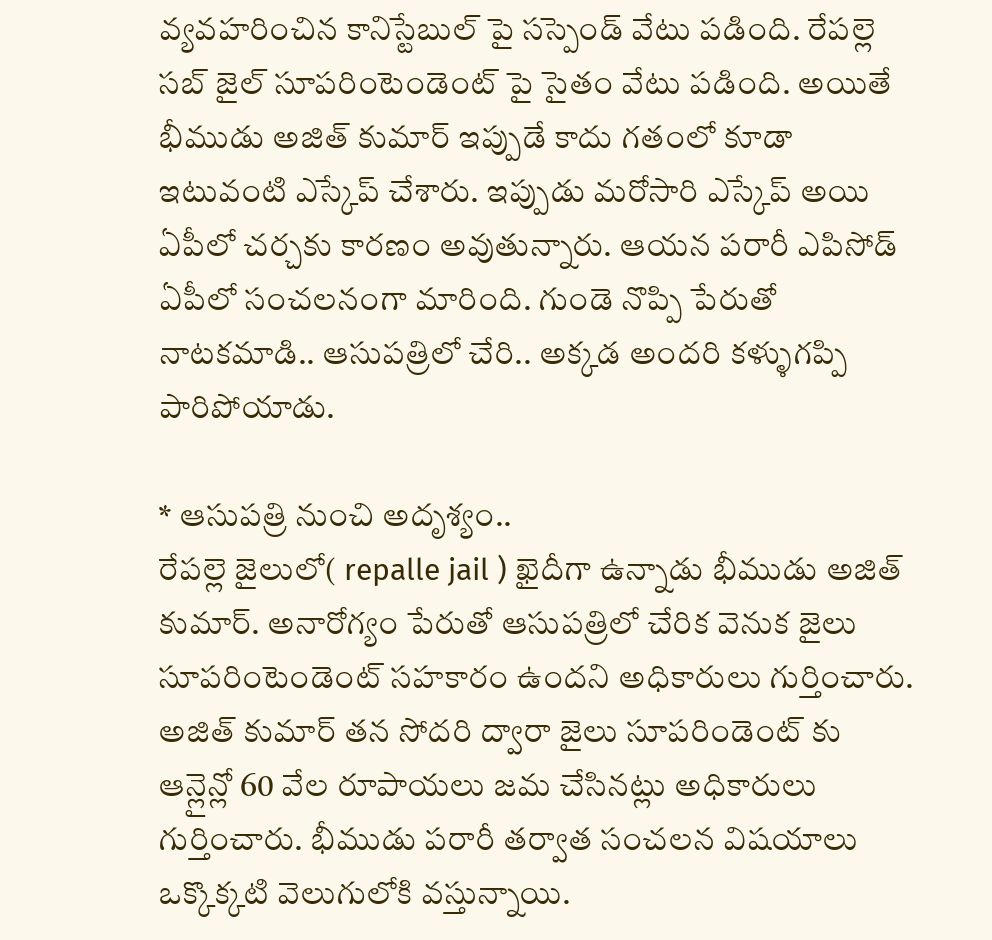వ్యవహరించిన కానిస్టేబుల్ పై సస్పెండ్ వేటు పడింది. రేపల్లె సబ్ జైల్ సూపరింటెండెంట్ పై సైతం వేటు పడింది. అయితే భీముడు అజిత్ కుమార్ ఇప్పుడే కాదు గతంలో కూడా ఇటువంటి ఎస్కేప్ చేశారు. ఇప్పుడు మరోసారి ఎస్కేప్ అయి ఏపీలో చర్చకు కారణం అవుతున్నారు. ఆయన పరారీ ఎపిసోడ్ ఏపీలో సంచలనంగా మారింది. గుండె నొప్పి పేరుతో నాటకమాడి.. ఆసుపత్రిలో చేరి.. అక్కడ అందరి కళ్ళుగప్పి పారిపోయాడు.

* ఆసుపత్రి నుంచి అదృశ్యం..
రేపల్లె జైలులో( repalle jail ) ఖైదీగా ఉన్నాడు భీముడు అజిత్ కుమార్. అనారోగ్యం పేరుతో ఆసుపత్రిలో చేరిక వెనుక జైలు సూపరింటెండెంట్ సహకారం ఉందని అధికారులు గుర్తించారు. అజిత్ కుమార్ తన సోదరి ద్వారా జైలు సూపరిండెంట్ కు ఆన్లైన్లో 60 వేల రూపాయలు జమ చేసినట్లు అధికారులు గుర్తించారు. భీముడు పరారీ తర్వాత సంచలన విషయాలు ఒక్కొక్కటి వెలుగులోకి వస్తున్నాయి.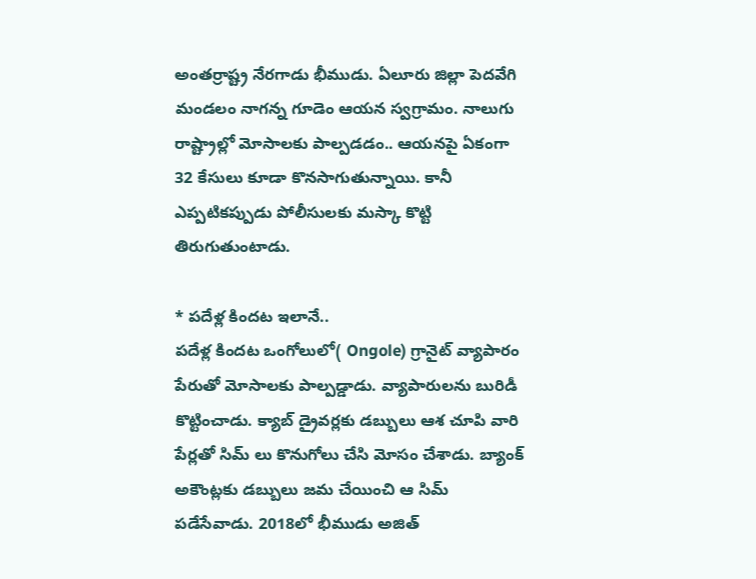అంతర్రాష్ట్ర నేరగాడు భీముడు. ఏలూరు జిల్లా పెదవేగి మండలం నాగన్న గూడెం ఆయన స్వగ్రామం. నాలుగు రాష్ట్రాల్లో మోసాలకు పాల్పడడం.. ఆయనపై ఏకంగా 32 కేసులు కూడా కొనసాగుతున్నాయి. కానీ ఎప్పటికప్పుడు పోలీసులకు మస్కా కొట్టి తిరుగుతుంటాడు.

* పదేళ్ల కిందట ఇలానే..
పదేళ్ల కిందట ఒంగోలులో( Ongole) గ్రానైట్ వ్యాపారం పేరుతో మోసాలకు పాల్పడ్డాడు. వ్యాపారులను బురిడీ కొట్టించాడు. క్యాబ్ డ్రైవర్లకు డబ్బులు ఆశ చూపి వారి పేర్లతో సిమ్ లు కొనుగోలు చేసి మోసం చేశాడు. బ్యాంక్ అకౌంట్లకు డబ్బులు జమ చేయించి ఆ సిమ్ పడేసేవాడు. 2018లో భీముడు అజిత్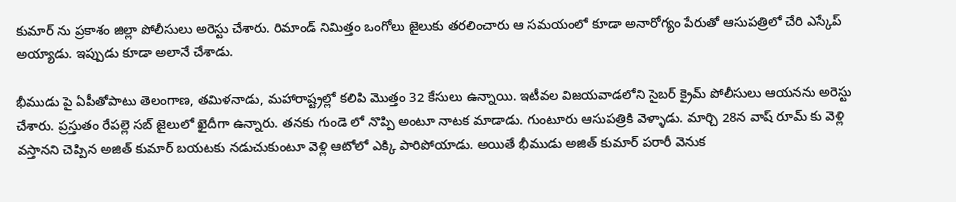కుమార్ ను ప్రకాశం జిల్లా పోలీసులు అరెస్టు చేశారు. రిమాండ్ నిమిత్తం ఒంగోలు జైలుకు తరలించారు ఆ సమయంలో కూడా అనారోగ్యం పేరుతో ఆసుపత్రిలో చేరి ఎస్కేప్ అయ్యాడు. ఇప్పుడు కూడా అలానే చేశాడు.

భీముడు పై ఏపీతోపాటు తెలంగాణ, తమిళనాడు, మహారాష్ట్రల్లో కలిపి మొత్తం 32 కేసులు ఉన్నాయి. ఇటీవల విజయవాడలోని సైబర్ క్రైమ్ పోలీసులు ఆయనను అరెస్టు చేశారు. ప్రస్తుతం రేపల్లె సబ్ జైలులో ఖైదీగా ఉన్నారు. తనకు గుండె లో నొప్పి అంటూ నాటక మాడాడు. గుంటూరు ఆసుపత్రికి వెళ్ళాడు. మార్చి 28న వాష్ రూమ్ కు వెళ్లి వస్తానని చెప్పిన అజిత్ కుమార్ బయటకు నడుచుకుంటూ వెళ్లి ఆటోలో ఎక్కి పారిపోయాడు. అయితే భీముడు అజిత్ కుమార్ పరారీ వెనుక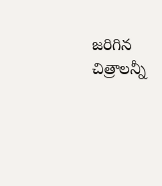జరిగిన చిత్రాలన్నీ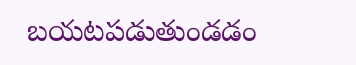బయటపడుతుండడం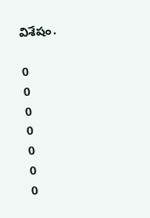విశేషం.

0
0
0
0
0
0
0